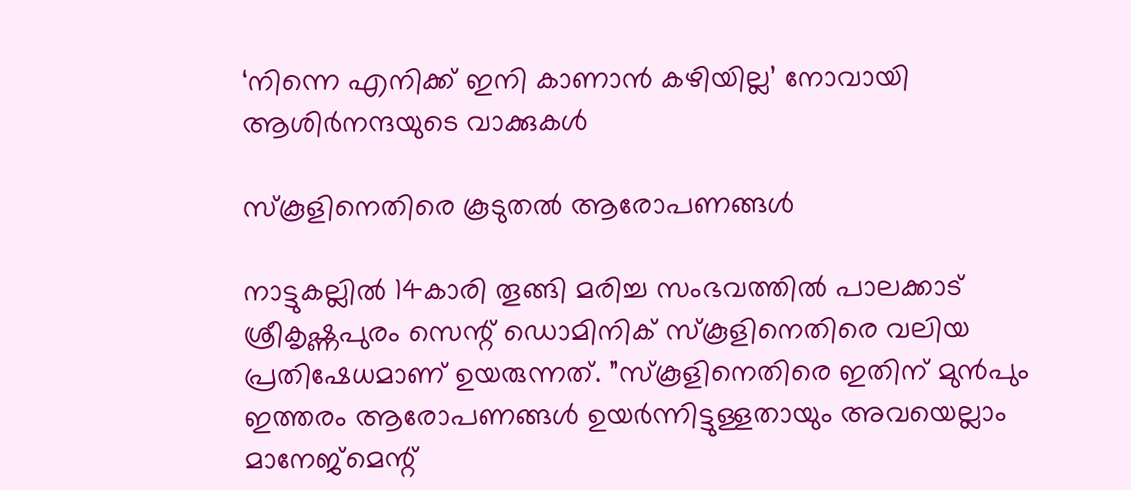‘നിന്നെ എനിക്ക് ഇനി കാണാന്‍ കഴിയില്ല’ നോവായി ആശിർനന്ദയുടെ വാക്കുകൾ

സ്‌കൂളിനെതിരെ കൂടുതൽ ആരോപണങ്ങൾ

നാട്ടുകല്ലില്‍ 14കാരി തൂങ്ങി മരിച്ച സംഭവത്തില്‍ പാലക്കാട് ശ്രീകൃഷ്ണപുരം സെന്റ് ഡൊമിനിക് സ്‌കൂളിനെതിരെ വലിയ പ്രതിഷേധമാണ് ഉയരുന്നത്. ”സ്‌കൂളിനെതിരെ ഇതിന് മുന്‍പും ഇത്തരം ആരോപണങ്ങള്‍ ഉയര്‍ന്നിട്ടുള്ളതായും അവയെല്ലാം മാനേജ്‌മെന്റ്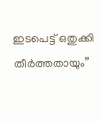ഇടപെട്ട് ഒതുക്കി തീര്‍ത്തതായും”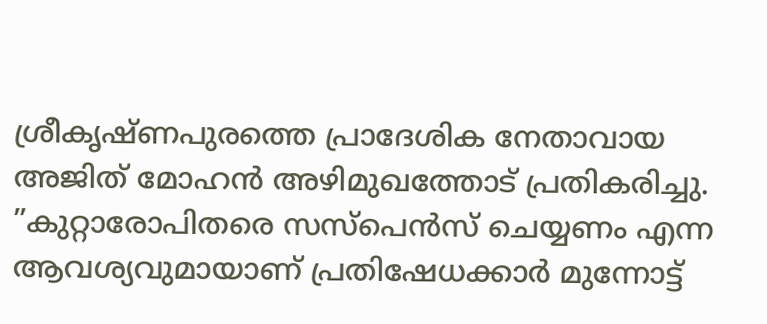ശ്രീകൃഷ്ണപുരത്തെ പ്രാദേശിക നേതാവായ അജിത് മോഹന്‍ അഴിമുഖത്തോട് പ്രതികരിച്ചു. ”കുറ്റാരോപിതരെ സസ്‌പെന്‍സ് ചെയ്യണം എന്ന ആവശ്യവുമായാണ് പ്രതിഷേധക്കാര്‍ മുന്നോട്ട്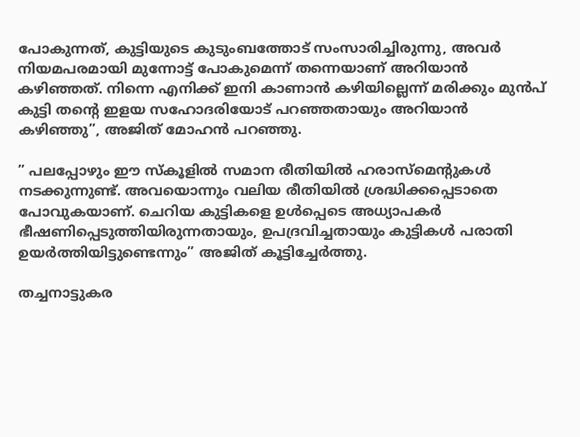പോകുന്നത്, കുട്ടിയുടെ കുടുംബത്തോട് സംസാരിച്ചിരുന്നു, അവര്‍ നിയമപരമായി മുന്നോട്ട് പോകുമെന്ന് തന്നെയാണ് അറിയാന്‍ കഴിഞ്ഞത്. നിന്നെ എനിക്ക് ഇനി കാണാന്‍ കഴിയില്ലെന്ന് മരിക്കും മുന്‍പ് കുട്ടി തന്റെ ഇളയ സഹോദരിയോട് പറഞ്ഞതായും അറിയാന്‍ കഴിഞ്ഞു”, അജിത് മോഹന്‍ പറഞ്ഞു.

” പലപ്പോഴും ഈ സ്‌കൂളില്‍ സമാന രീതിയില്‍ ഹരാസ്‌മെന്റുകള്‍ നടക്കുന്നുണ്ട്. അവയൊന്നും വലിയ രീതിയില്‍ ശ്രദ്ധിക്കപ്പെടാതെ പോവുകയാണ്. ചെറിയ കുട്ടികളെ ഉള്‍പ്പെടെ അധ്യാപകര്‍ ഭീഷണിപ്പെടുത്തിയിരുന്നതായും, ഉപദ്രവിച്ചതായും കുട്ടികള്‍ പരാതി ഉയര്‍ത്തിയിട്ടുണ്ടെന്നും” അജിത് കൂട്ടിച്ചേര്‍ത്തു.

തച്ചനാട്ടുകര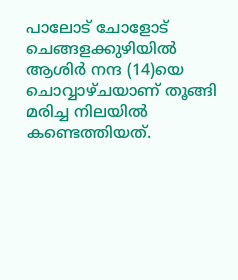പാലോട് ചോളോട് ചെങ്ങളക്കുഴിയില്‍ ആശിര്‍ നന്ദ (14)യെ ചൊവ്വാഴ്ചയാണ് തൂങ്ങി മരിച്ച നിലയില്‍ കണ്ടെത്തിയത്.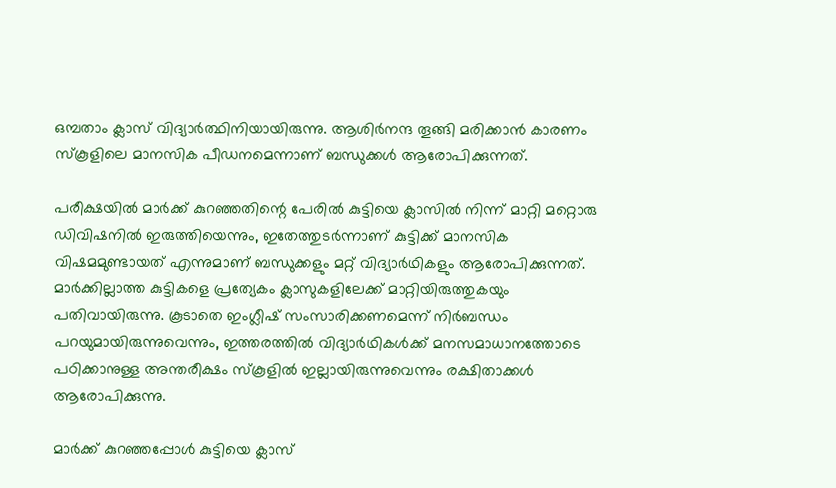ഒമ്പതാം ക്ലാസ് വിദ്യാര്‍ത്ഥിനിയായിരുന്നു. ആശിര്‍നന്ദ തൂങ്ങി മരിക്കാന്‍ കാരണം സ്‌കൂളിലെ മാനസിക പീഡനമെന്നാണ് ബന്ധുക്കള്‍ ആരോപിക്കുന്നത്.

പരീക്ഷയില്‍ മാര്‍ക്ക് കുറഞ്ഞതിന്റെ പേരില്‍ കുട്ടിയെ ക്ലാസില്‍ നിന്ന് മാറ്റി മറ്റൊരു ഡിവിഷനില്‍ ഇരുത്തിയെന്നും, ഇതേത്തുടര്‍ന്നാണ് കുട്ടിക്ക് മാനസിക വിഷമമുണ്ടായത് എന്നുമാണ് ബന്ധുക്കളും മറ്റ് വിദ്യാര്‍ഥികളും ആരോപിക്കുന്നത്. മാര്‍ക്കില്ലാത്ത കുട്ടികളെ പ്രത്യേകം ക്ലാസുകളിലേക്ക് മാറ്റിയിരുത്തുകയും പതിവായിരുന്നു. കൂടാതെ ഇംഗ്ലീഷ് സംസാരിക്കണമെന്ന് നിര്‍ബന്ധം പറയുമായിരുന്നുവെന്നും, ഇത്തരത്തില്‍ വിദ്യാര്‍ഥികള്‍ക്ക് മനസമാധാനത്തോടെ പഠിക്കാനുള്ള അന്തരീക്ഷം സ്‌കൂളില്‍ ഇല്ലായിരുന്നുവെന്നും രക്ഷിതാക്കള്‍ ആരോപിക്കുന്നു.

മാര്‍ക്ക് കുറഞ്ഞപ്പോള്‍ കുട്ടിയെ ക്ലാസ്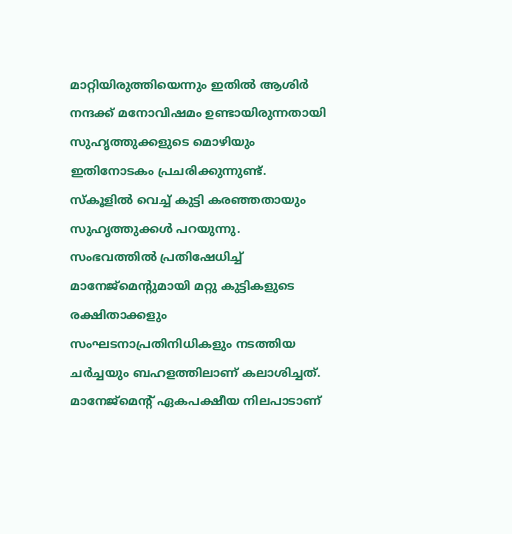മാറ്റിയിരുത്തിയെന്നും ഇതില്‍ ആശിര്‍ നന്ദക്ക് മനോവിഷമം ഉണ്ടായിരുന്നതായി സുഹൃത്തുക്കളുടെ മൊഴിയും ഇതിനോടകം പ്രചരിക്കുന്നുണ്ട്. സ്‌കൂളില്‍ വെച്ച് കുട്ടി കരഞ്ഞതായും സുഹൃത്തുക്കള്‍ പറയുന്നു. സംഭവത്തില്‍ പ്രതിഷേധിച്ച് മാനേജ്മെന്റുമായി മറ്റു കുട്ടികളുടെ രക്ഷിതാക്കളും സംഘടനാപ്രതിനിധികളും നടത്തിയ ചര്‍ച്ചയും ബഹളത്തിലാണ് കലാശിച്ചത്. മാനേജ്മെന്റ് ഏകപക്ഷീയ നിലപാടാണ്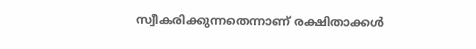സ്വീകരിക്കുന്നതെന്നാണ് രക്ഷിതാക്കള്‍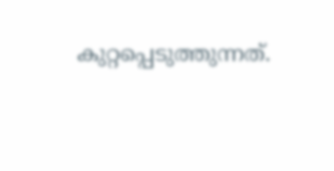കുറ്റപ്പെടുത്തുന്നത്.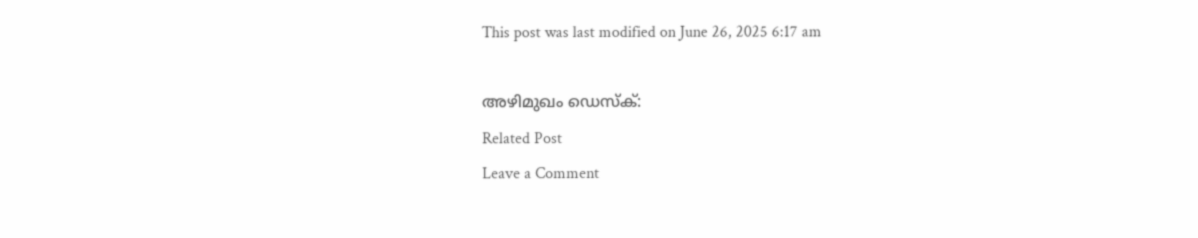This post was last modified on June 26, 2025 6:17 am

അഴിമുഖം ഡെസ്‌ക്:
Related Post
Leave a Comment